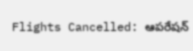Flights Cancelled: ఆపరేషన్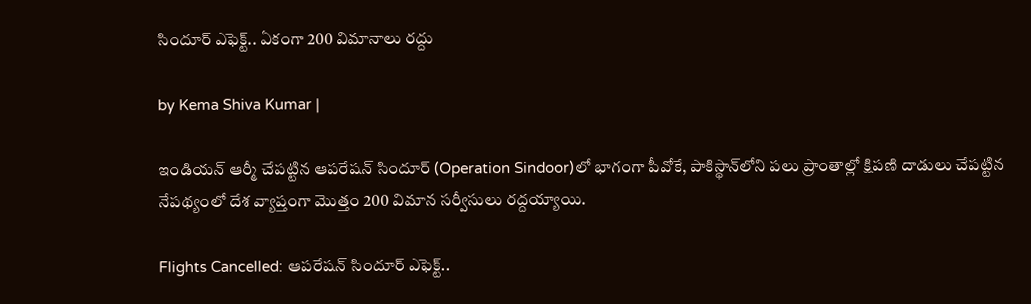సిందూర్ ఎఫెక్ట్.. ఏకంగా 200 విమానాలు రద్దు

by Kema Shiva Kumar |

ఇండియన్ ఆర్మీ చేపట్టిన ఆపరేషన్ సిందూర్‌ (Operation Sindoor)లో భాగంగా పీవోకే, పాకిస్థాన్‌లోని పలు ప్రాంతాల్లో క్షిపణి దాడులు చేపట్టిన నేపథ్యంలో దేశ వ్యాప్తంగా మొత్తం 200 విమాన సర్వీసులు రద్దయ్యాయి.

Flights Cancelled: ఆపరేషన్ సిందూర్ ఎఫెక్ట్..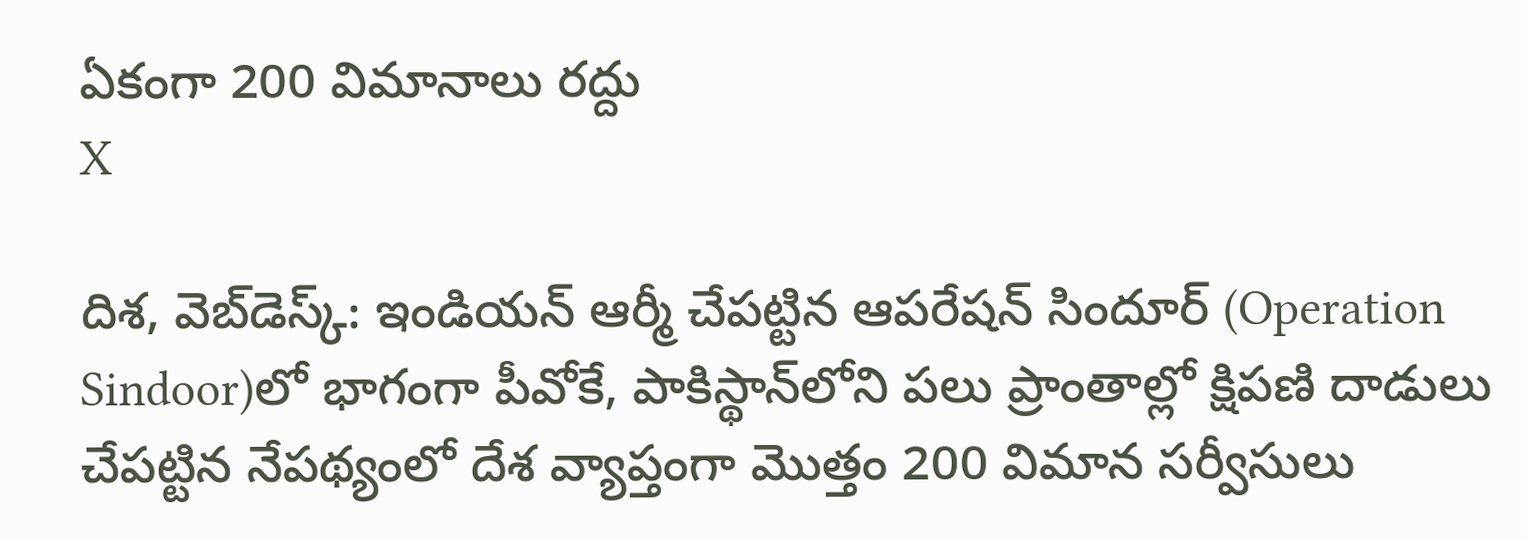ఏకంగా 200 విమానాలు రద్దు
X

దిశ, వెబ్‌డెస్క్: ఇండియన్ ఆర్మీ చేపట్టిన ఆపరేషన్ సిందూర్‌ (Operation Sindoor)లో భాగంగా పీవోకే, పాకిస్థాన్‌లోని పలు ప్రాంతాల్లో క్షిపణి దాడులు చేపట్టిన నేపథ్యంలో దేశ వ్యాప్తంగా మొత్తం 200 విమాన సర్వీసులు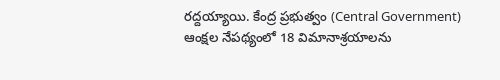రద్దయ్యాయి. కేంద్ర ప్రభుత్వం (Central Government) ఆంక్షల నేపథ్యంలో 18 విమానాశ్రయాలను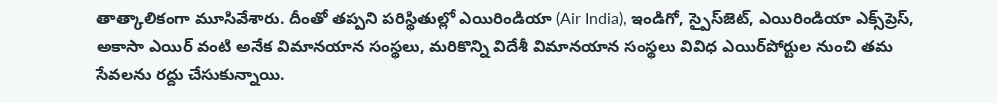తాత్కాలికంగా మూసివేశారు. దీంతో తప్పని పరిస్థితుల్లో ఎయిరిండియా (Air India), ఇండిగో, స్పైస్‌జెట్, ఎయిరిండియా ఎక్స్‌ప్రెస్, అకాసా ఎయిర్ వంటి అనేక విమానయాన సంస్థలు, మరికొన్ని విదేశీ విమానయాన సంస్థలు వివిధ ఎయిర్‌పోర్టుల నుంచి తమ సేవలను రద్దు చేసుకున్నాయి.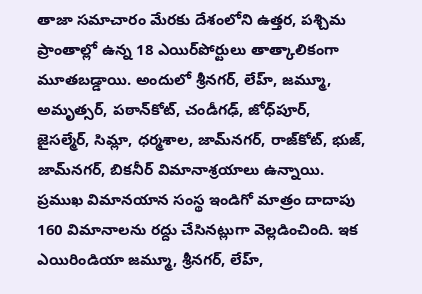తాజా సమాచారం మేరకు దేశంలోని ఉత్తర, పశ్చిమ ప్రాంతాల్లో ఉన్న 18 ఎయిర్‌పోర్టులు తాత్కాలికంగా మూతబడ్డాయి. అందులో శ్రీనగర్, లేహ్, జమ్మూ, అమృత్సర్, పఠాన్‌కోట్, చండీగఢ్, జోధ్‌పూర్, జైసల్మేర్, సిమ్లా, ధర్మశాల, జామ్‌నగర్, రాజ్‌కోట్, భుజ్, జామ్‌నగర్, బికనీర్ విమానాశ్రయాలు ఉన్నాయి. ప్రముఖ విమానయాన సంస్థ ఇండిగో మాత్రం దాదాపు 160 విమానాలను రద్దు చేసినట్లుగా వెల్లడించింది. ఇక ఎయిరిండియా జమ్మూ, శ్రీనగర్, లేహ్,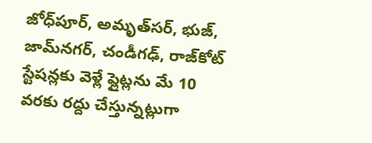జోధ్‌పూర్, అమృత్‌సర్, భుజ్, జామ్‌నగర్, చండీగఢ్, రాజ్‌కోట్ స్టేషన్లకు వెళ్లే ఫ్లైట్లను మే 10 వరకు రద్దు చేస్తున్నట్లుగా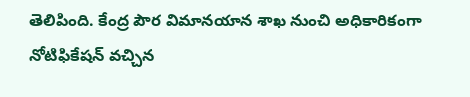తెలిపింది. కేంద్ర పౌర విమానయాన శాఖ నుంచి అధికారికంగా నోటిఫికేషన్ వచ్చిన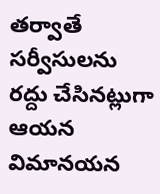తర్వాతే సర్వీసులను రద్దు చేసినట్లుగా ఆయన విమానయన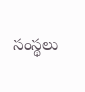సంస్థలు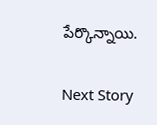పేర్కొన్నాయి.

Next Story